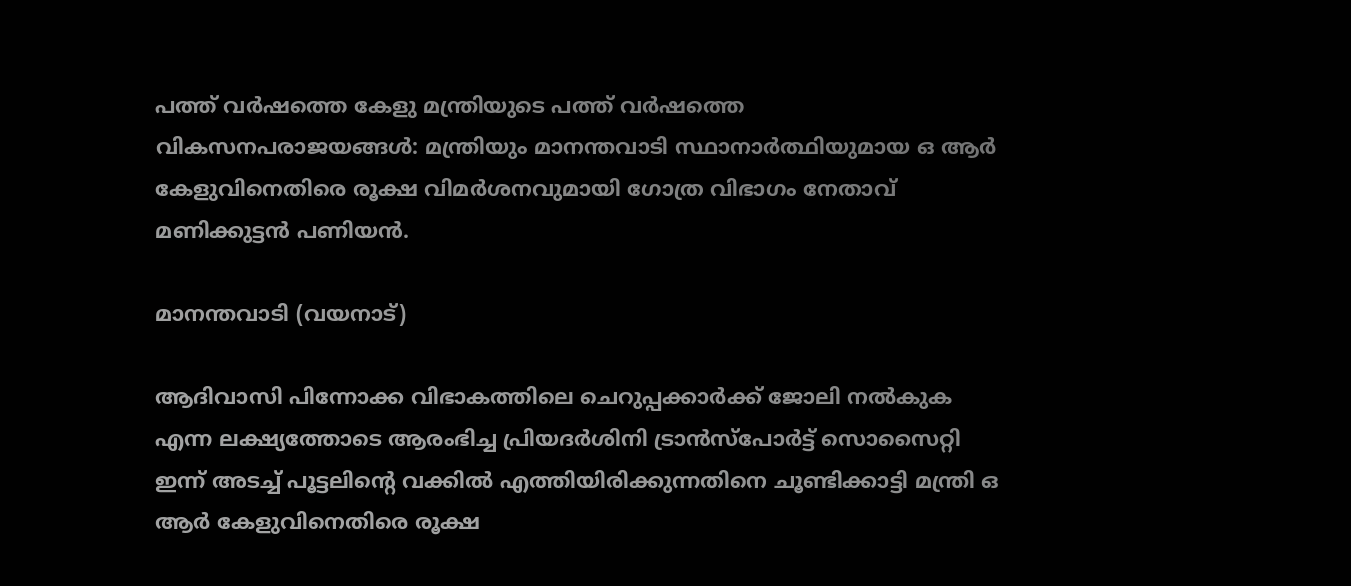പത്ത് വർഷത്തെ കേളു മന്ത്രിയുടെ പത്ത് വർഷത്തെ വികസനപരാജയങ്ങൾ: മന്ത്രിയും മാനന്തവാടി സ്ഥാനാർത്ഥിയുമായ ഒ ആർ കേളുവിനെതിരെ രൂക്ഷ വിമർശനവുമായി ഗോത്ര വിഭാഗം നേതാവ് മണിക്കുട്ടൻ പണിയൻ.

മാനന്തവാടി (വയനാട്)

ആദിവാസി പിന്നോക്ക വിഭാകത്തിലെ ചെറുപ്പക്കാർക്ക് ജോലി നൽകുക എന്ന ലക്ഷ്യത്തോടെ ആരംഭിച്ച പ്രിയദർശിനി ട്രാൻസ്‌പോർട്ട് സൊസൈറ്റി ഇന്ന് അടച്ച് പൂട്ടലിന്റെ വക്കിൽ എത്തിയിരിക്കുന്നതിനെ ചൂണ്ടിക്കാട്ടി മന്ത്രി ഒ ആർ കേളുവിനെതിരെ രൂക്ഷ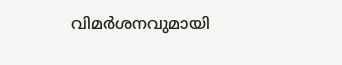വിമർശനവുമായി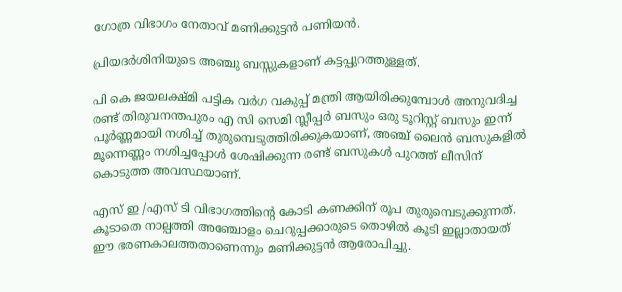ഗോത്ര വിഭാഗം നേതാവ് മണിക്കുട്ടൻ പണിയൻ.

പ്രിയദർശിനിയുടെ അഞ്ചു ബസ്സുകളാണ് കട്ടപ്പുറത്തുള്ളത്.

പി കെ ജയലക്ഷ്മി പട്ടിക വർഗ വകുപ്പ് മന്ത്രി ആയിരിക്കുമ്പോൾ അനുവദിച്ച രണ്ട് തിരുവനന്തപുരം എ സി സെമി സ്ലീപ്പർ ബസും ഒരു ടൂറിസ്റ്റ് ബസും ഇന്ന് പൂർണ്ണമായി നശിച്ച് തുരുമ്പെടുത്തിരിക്കുകയാണ്, അഞ്ച് ലൈൻ ബസുകളിൽ മൂന്നെണ്ണം നശിച്ചപ്പോൾ ശേഷിക്കുന്ന രണ്ട് ബസുകൾ പുറത്ത് ലീസിന് കൊടുത്ത അവസ്ഥയാണ്.

എസ് ഇ /എസ് ടി വിഭാഗത്തിന്റെ കോടി കണക്കിന് രൂപ തുരുമ്പെടുക്കുന്നത്. കൂടാതെ നാല്പത്തി അഞ്ചോളം ചെറുപ്പക്കാരുടെ തൊഴിൽ കൂടി ഇല്ലാതായത് ഈ ഭരണകാലത്തതാണെന്നും മണിക്കുട്ടൻ ആരോപിച്ചു.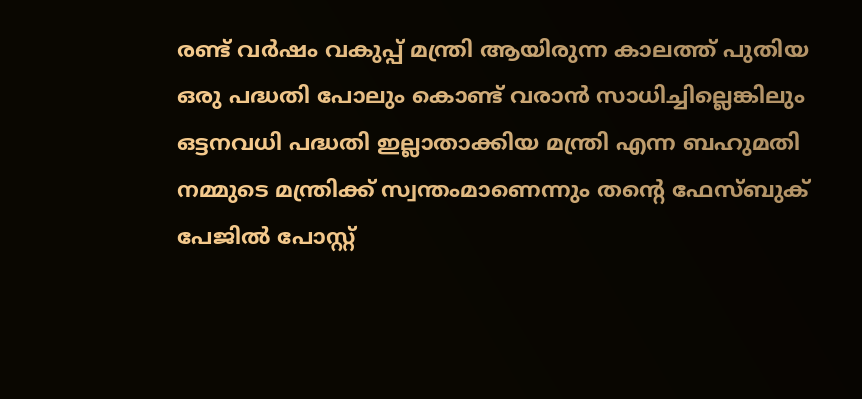രണ്ട് വർഷം വകുപ്പ് മന്ത്രി ആയിരുന്ന കാലത്ത് പുതിയ ഒരു പദ്ധതി പോലും കൊണ്ട് വരാൻ സാധിച്ചില്ലെങ്കിലും ഒട്ടനവധി പദ്ധതി ഇല്ലാതാക്കിയ മന്ത്രി എന്ന ബഹുമതി നമ്മുടെ മന്ത്രിക്ക് സ്വന്തംമാണെന്നും തന്റെ ഫേസ്ബുക് പേജിൽ പോസ്റ്റ്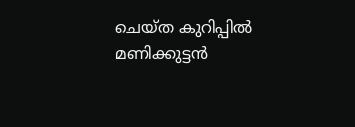ചെയ്ത കുറിപ്പിൽ മണിക്കുട്ടൻ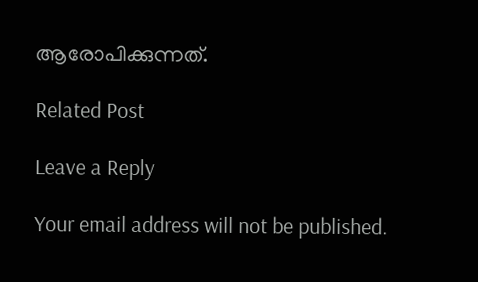ആരോപിക്കുന്നത്.

Related Post

Leave a Reply

Your email address will not be published.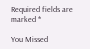Required fields are marked *

You Missed